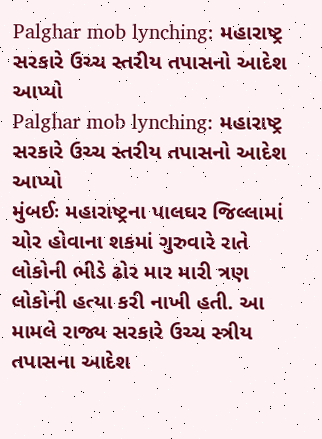Palghar mob lynching: મહારાષ્ટ્ર સરકારે ઉચ્ચ સ્તરીય તપાસનો આદેશ આપ્યો
Palghar mob lynching: મહારાષ્ટ્ર સરકારે ઉચ્ચ સ્તરીય તપાસનો આદેશ આપ્યો
મુંબઈઃ મહારાષ્ટ્રના પાલઘર જિલ્લામાં ચોર હોવાના શકમાં ગુરુવારે રાતે લોકોની ભીડે ઢોર માર મારી ત્રણ લોકોની હત્યા કરી નાખી હતી. આ મામલે રાજ્ય સરકારે ઉચ્ચ સ્ત્રીય તપાસના આદેશ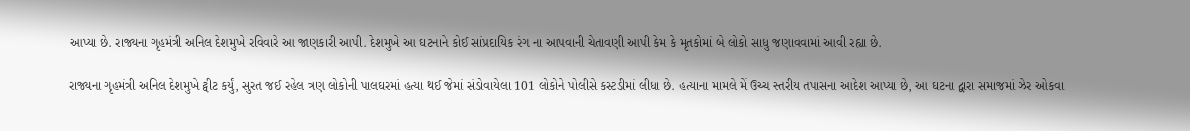આપ્યા છે. રાજ્યના ગૃહમંત્રી અનિલ દેશમુખે રવિવારે આ જાણકારી આપી. દેશમુખે આ ઘટનાને કોઈ સાંપ્રદાયિક રંગ ના આપવાની ચેતાવણી આપી કેમ કે મૃતકોમાં બે લોકો સાધુ જણાવવામાં આવી રહ્યા છે.

રાજ્યના ગૃહમંત્રી અનિલ દેશમુખે ટ્વીટ કર્યું, સુરત જઈ રહેલ ત્રણ લોકોની પાલઘરમાં હત્યા થઈ જેમાં સંડોવાયેલા 101 લોકોને પોલીસે કસ્ટડીમાં લીધા છે. હત્યાના મામલે મેં ઉચ્ચ સ્તરીય તપાસના આદેશ આપ્યા છે, આ ઘટના દ્વારા સમાજમાં ઝેર ઓકવા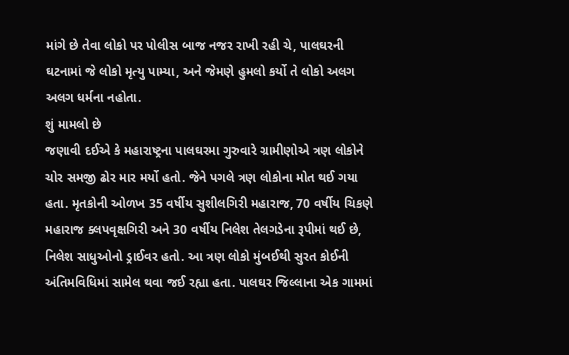માંગે છે તેવા લોકો પર પોલીસ બાજ નજર રાખી રહી ચે, પાલઘરની ઘટનામાં જે લોકો મૃત્યુ પામ્યા, અને જેમણે હુમલો કર્યો તે લોકો અલગ અલગ ધર્મના નહોતા.
શું મામલો છે
જણાવી દઈએ કે મહારાષ્ટ્રના પાલઘરમા ગુરુવારે ગ્રામીણોએ ત્રણ લોકોને ચોર સમજી ઢોર માર મર્યો હતો. જેને પગલે ત્રણ લોકોના મોત થઈ ગયા હતા. મૃતકોની ઓળખ 35 વર્ષીય સુશીલગિરી મહારાજ, 70 વર્ષીય ચિકણે મહારાજ ક્લપવૃક્ષગિરી અને 30 વર્ષીય નિલેશ તેલગડેના રૂપીમાં થઈ છે, નિલેશ સાધુઓનો ડ્રાઈવર હતો. આ ત્રણ લોકો મુંબઈથી સુરત કોઈની અંતિમવિધિમાં સામેલ થવા જઈ રહ્યા હતા. પાલઘર જિલ્લાના એક ગામમાં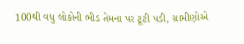100થી વધુ લોકોની ભીડ તેમના પર ટૂટી પડી, ગ્રામીણોએ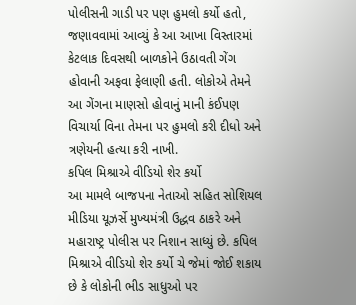પોલીસની ગાડી પર પણ હુમલો કર્યો હતો, જણાવવામાં આવ્યું કે આ આખા વિસ્તારમાં કેટલાક દિવસથી બાળકોને ઉઠાવતી ગેંગ હોવાની અફવા ફેલાણી હતી. લોકોએ તેમને આ ગેંગના માણસો હોવાનું માની કંઈપણ વિચાર્યા વિના તેમના પર હુમલો કરી દીધો અને ત્રણેયની હત્યા કરી નાખી.
કપિલ મિશ્રાએ વીડિયો શેર કર્યો
આ મામલે બાજપના નેતાઓ સહિત સોશિયલ મીડિયા યૂઝર્સે મુખ્યમંત્રી ઉદ્ધવ ઠાકરે અને મહારાષ્ટ્ર પોલીસ પર નિશાન સાધ્યું છે. કપિલ મિશ્રાએ વીડિયો શેર કર્યો ચે જેમાં જોઈ શકાય છે કે લોકોની ભીડ સાધુઓ પર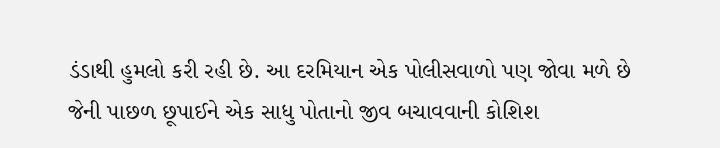ડંડાથી હુમલો કરી રહી છે. આ દરમિયાન એક પોલીસવાળો પણ જોવા મળે છે જેની પાછળ છૂપાઈને એક સાધુ પોતાનો જીવ બચાવવાની કોશિશ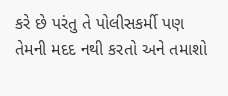કરે છે પરંતુ તે પોલીસકર્મી પણ તેમની મદદ નથી કરતો અને તમાશો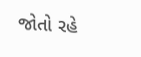જોતો રહે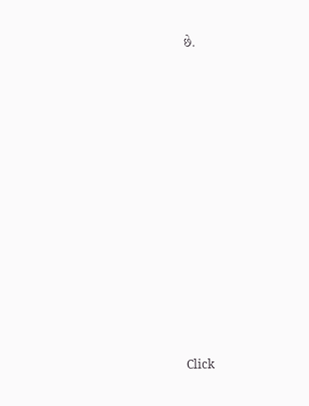છે.












Click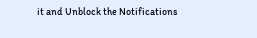it and Unblock the Notifications